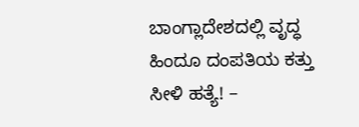ಬಾಂಗ್ಲಾದೇಶದಲ್ಲಿ ವೃದ್ಧ ಹಿಂದೂ ದಂಪತಿಯ ಕತ್ತು ಸೀಳಿ ಹತ್ಯೆ! –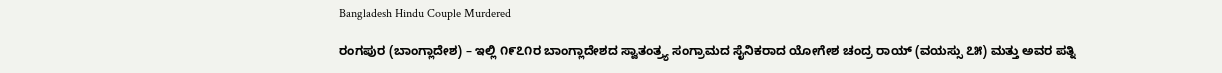Bangladesh Hindu Couple Murdered

ರಂಗಪುರ (ಬಾಂಗ್ಲಾದೇಶ) – ಇಲ್ಲಿ ೧೯೭೧ರ ಬಾಂಗ್ಲಾದೇಶದ ಸ್ವಾತಂತ್ರ್ಯ ಸಂಗ್ರಾಮದ ಸೈನಿಕರಾದ ಯೋಗೇಶ ಚಂದ್ರ ರಾಯ್ (ವಯಸ್ಸು ೭೫) ಮತ್ತು ಅವರ ಪತ್ನಿ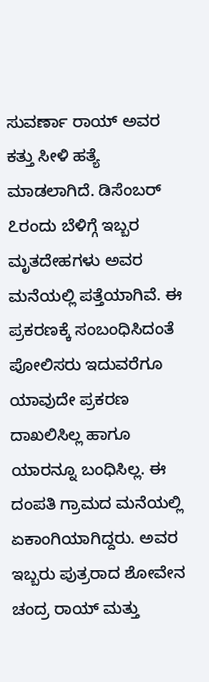ಸುವರ್ಣಾ ರಾಯ್ ಅವರ ಕತ್ತು ಸೀಳಿ ಹತ್ಯೆ ಮಾಡಲಾಗಿದೆ. ಡಿಸೆಂಬರ್ ೭ರಂದು ಬೆಳಿಗ್ಗೆ ಇಬ್ಬರ ಮೃತದೇಹಗಳು ಅವರ ಮನೆಯಲ್ಲಿ ಪತ್ತೆಯಾಗಿವೆ. ಈ ಪ್ರಕರಣಕ್ಕೆ ಸಂಬಂಧಿಸಿದಂತೆ ಪೋಲಿಸರು ಇದುವರೆಗೂ ಯಾವುದೇ ಪ್ರಕರಣ ದಾಖಲಿಸಿಲ್ಲ ಹಾಗೂ ಯಾರನ್ನೂ ಬಂಧಿಸಿಲ್ಲ. ಈ ದಂಪತಿ ಗ್ರಾಮದ ಮನೆಯಲ್ಲಿ ಏಕಾಂಗಿಯಾಗಿದ್ದರು. ಅವರ ಇಬ್ಬರು ಪುತ್ರರಾದ ಶೋವೇನ ಚಂದ್ರ ರಾಯ್ ಮತ್ತು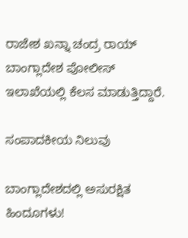ರಾಜೇಶ ಖನ್ನಾ ಚಂದ್ರ ರಾಯ್ ಬಾಂಗ್ಲಾದೇಶ ಪೋಲೀಸ್ ಇಲಾಖೆಯಲ್ಲಿ ಕೆಲಸ ಮಾಡುತ್ತಿದ್ದಾರೆ.

ಸಂಪಾದಕೀಯ ನಿಲುವು

ಬಾಂಗ್ಲಾದೇಶದಲ್ಲಿ ಅಸುರಕ್ಷಿತ ಹಿಂದೂಗಳು!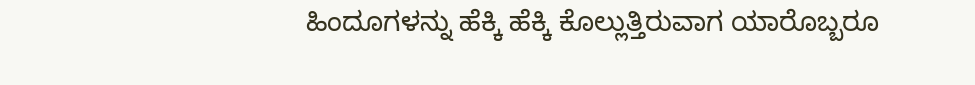ಹಿಂದೂಗಳನ್ನು ಹೆಕ್ಕಿ ಹೆಕ್ಕಿ ಕೊಲ್ಲುತ್ತಿರುವಾಗ ಯಾರೊಬ್ಬರೂ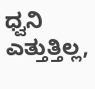ಧ್ವನಿ ಎತ್ತುತ್ತಿಲ್ಲ,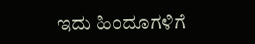ಇದು ಹಿಂದೂಗಳಿಗೆ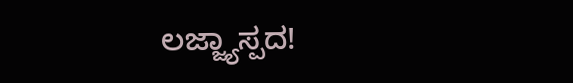ಲಜ್ಜ್ಯಾಸ್ಪದ!